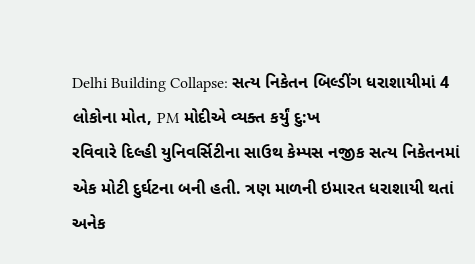Delhi Building Collapse: સત્ય નિકેતન બિલ્ડીંગ ધરાશાયીમાં 4 લોકોના મોત, PM મોદીએ વ્યક્ત કર્યું દુ:ખ
રવિવારે દિલ્હી યુનિવર્સિટીના સાઉથ કેમ્પસ નજીક સત્ય નિકેતનમાં એક મોટી દુર્ઘટના બની હતી. ત્રણ માળની ઇમારત ધરાશાયી થતાં અનેક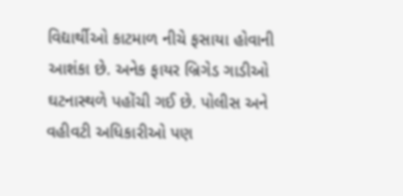વિદ્યાર્થીઓ કાટમાળ નીચે ફસાયા હોવાની આશંકા છે. અનેક ફાયર બ્રિગેડ ગાડીઓ ઘટનાસ્થળે પહોંચી ગઈ છે. પોલીસ અને વહીવટી અધિકારીઓ પણ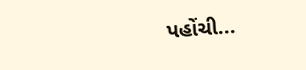પહોંચી...